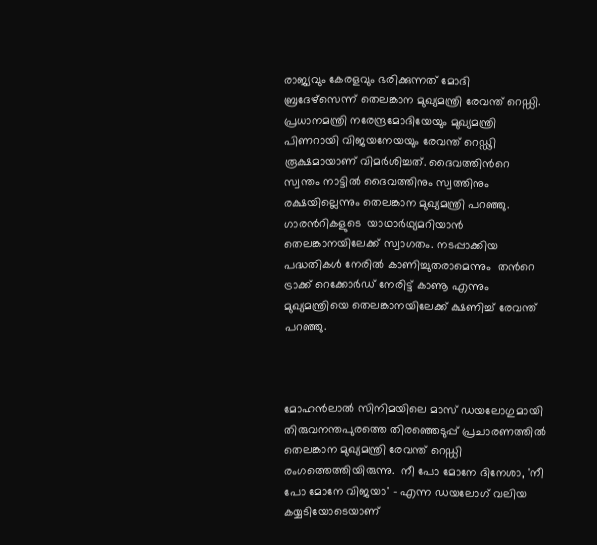രാജ്യവും കേരളവും ഭരിക്കുന്നത് മോദി ബ്രദേഴ്സെന്ന് തെലങ്കാന മുഖ്യമന്ത്രി രേവന്ത് റെഡ്ഡി. പ്രധാനമന്ത്രി നരേന്ദ്രമോദിയേയും മുഖ്യമന്ത്രി പിണറായി വിജയനേയയും രേവന്ത് റെഡ്ഢി രൂക്ഷമായാണ് വിമര്‍ശിച്ചത്. ദൈവത്തിന്‍റെ സ്വന്തം നാട്ടില്‍ ദൈവത്തിനും സ്വത്തിനും രക്ഷയില്ലെന്നും തെലങ്കാന മുഖ്യമന്ത്രി പറഞ്ഞു. ഗാരന്‍റികളുടെ  യാഥാർഥ്യമറിയാൻ തെലങ്കാനയിലേക്ക് സ്വാഗതം. നടപ്പാക്കിയ പദ്ധതികൾ നേരിൽ കാണിച്ചുതരാമെന്നും  തന്‍റെ ട്രാക്ക് റെക്കോര്‍ഡ് നേരിട്ട് കാണൂ എന്നും മുഖ്യമന്ത്രിയെ തെലങ്കാനയിലേക്ക് ക്ഷണിച്ച് രേവന്ത് പറ‍ഞ്ഞു.



മോഹന്‍ലാല്‍ സിനിമയിലെ മാസ് ഡയലോഗുമായി തിരുവനന്തപുരത്തെ തിരഞ്ഞെടുപ്പ് പ്രചാരണത്തില്‍ തെലങ്കാന മുഖ്യമന്ത്രി രേവന്ത് റെഡ്ഡി രംഗത്തെത്തിയിരുന്നു.  നീ പോ മോനേ ദിനേശാ, 'നീ പോ മോനേ വിജയാ' - എന്ന ഡയലോഗ് വലിയ കയ്യടിയോടെയാണ്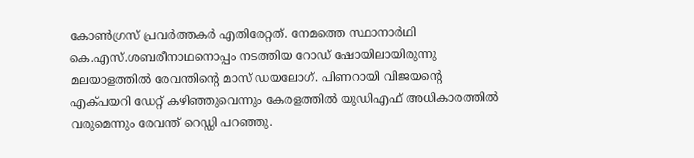കോണ്‍ഗ്രസ് പ്രവര്‍ത്തകര്‍ എതിരേറ്റത്. നേമത്തെ സ്ഥാനാര്‍ഥി കെ.എസ്.ശബരീനാഥനൊപ്പം നടത്തിയ റോഡ് ഷോയിലായിരുന്നു മലയാളത്തില്‍ രേവന്തിന്റെ മാസ് ഡയലോഗ്. പിണറായി വിജയന്റെ എക്പയറി ഡേറ്റ് കഴിഞ്ഞുവെന്നും കേരളത്തില്‍ യുഡിഎഫ് അധികാരത്തില്‍ വരുമെന്നും രേവന്ത് റെഡ്ഡി പറഞ്ഞു.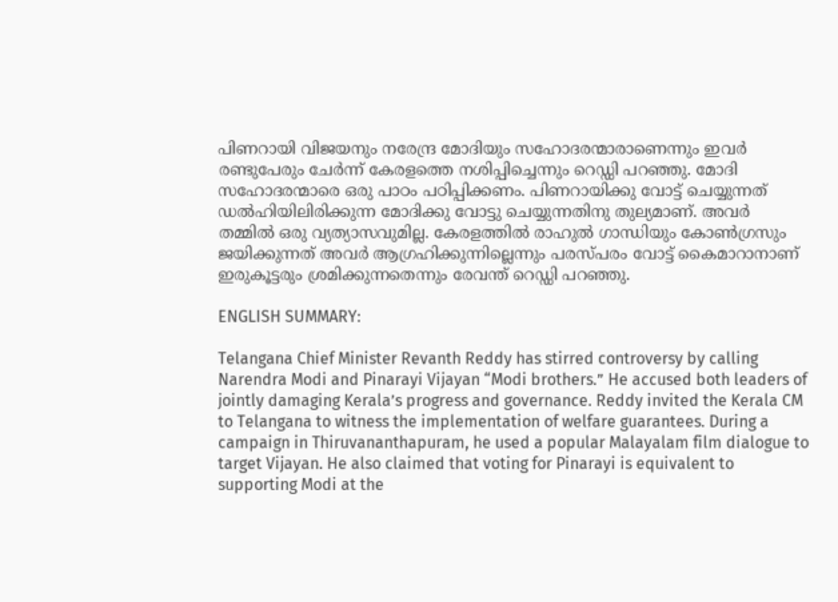പിണറായി വിജയനും നരേന്ദ്ര മോദിയും സഹോദരന്മാരാണെന്നും ഇവര്‍ രണ്ടുപേരും ചേര്‍ന്ന് കേരളത്തെ നശിപ്പിച്ചെന്നും റെഡ്ഡി പറഞ്ഞു. മോദി സഹോദരന്മാരെ ഒരു പാഠം പഠിപ്പിക്കണം. പിണറായിക്കു വോട്ട് ചെയ്യുന്നത് ഡല്‍ഹിയിലിരിക്കുന്ന മോദിക്കു വോട്ടു ചെയ്യുന്നതിനു തുല്യമാണ്. അവര്‍ തമ്മില്‍ ഒരു വ്യത്യാസവുമില്ല. കേരളത്തില്‍ രാഹുല്‍ ഗാന്ധിയും കോണ്‍ഗ്രസും ജയിക്കുന്നത് അവര്‍ ആഗ്രഹിക്കുന്നില്ലെന്നും പരസ്പരം വോട്ട് കൈമാറാനാണ് ഇരുകൂട്ടരും ശ്രമിക്കുന്നതെന്നും രേവന്ത് റെഡ്ഡി പറഞ്ഞു.

ENGLISH SUMMARY:

Telangana Chief Minister Revanth Reddy has stirred controversy by calling Narendra Modi and Pinarayi Vijayan “Modi brothers.” He accused both leaders of jointly damaging Kerala’s progress and governance. Reddy invited the Kerala CM to Telangana to witness the implementation of welfare guarantees. During a campaign in Thiruvananthapuram, he used a popular Malayalam film dialogue to target Vijayan. He also claimed that voting for Pinarayi is equivalent to supporting Modi at the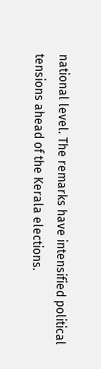national level. The remarks have intensified political tensions ahead of the Kerala elections.